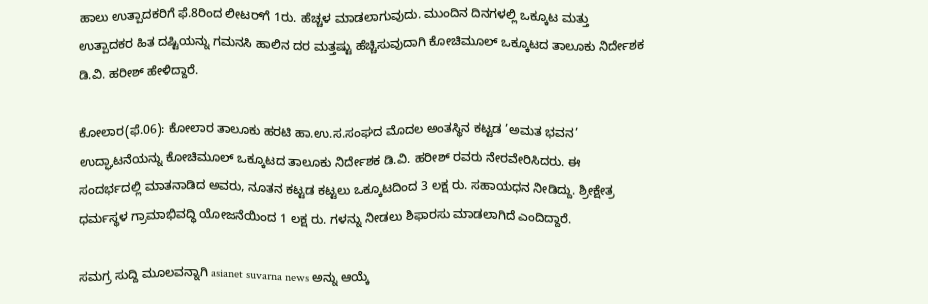ಹಾಲು ಉತ್ಪಾದಕರಿಗೆ ಫೆ.8ರಿಂದ ಲೀಟರ್‌ಗೆ 1ರು. ಹೆಚ್ಚಳ ಮಾಡಲಾಗುವುದು. ಮುಂದಿನ ದಿನಗಳಲ್ಲಿ ಒಕ್ಕೂಟ ಮತ್ತು ಉತ್ಪಾದಕರ ಹಿತ ದಷ್ಟಿಯನ್ನು ಗಮನಸಿ ಹಾಲಿನ ದರ ಮತ್ತಷ್ಟು ಹೆಚ್ಚಿಸುವುದಾಗಿ ಕೋಚಿಮೂಲ್ ಒಕ್ಕೂಟದ ತಾಲೂಕು ನಿರ್ದೇಶಕ ಡಿ.ವಿ. ಹರೀಶ್ ಹೇಳಿದ್ದಾರೆ.

ಕೋಲಾರ(ಫೆ.06): ಕೋಲಾರ ತಾಲೂಕು ಹರಟಿ ಹಾ.ಉ.ಸ.ಸಂಘದ ಮೊದಲ ಅಂತಸ್ಥಿನ ಕಟ್ಟಡ ’ಅಮತ ಭವನ’ ಉದ್ಘಾಟನೆಯನ್ನು ಕೋಚಿಮೂಲ್ ಒಕ್ಕೂಟದ ತಾಲೂಕು ನಿರ್ದೇಶಕ ಡಿ.ವಿ. ಹರೀಶ್ ರವರು ನೇರವೇರಿಸಿದರು. ಈ ಸಂದರ್ಭದಲ್ಲಿ ಮಾತನಾಡಿದ ಅವರು, ನೂತನ ಕಟ್ಟಡ ಕಟ್ಟಲು ಒಕ್ಕೂಟದಿಂದ 3 ಲಕ್ಷ ರು. ಸಹಾಯಧನ ನೀಡಿದ್ದು. ಶ್ರೀಕ್ಷೇತ್ರ ಧರ್ಮಸ್ಥಳ ಗ್ರಾಮಾಭಿವದ್ಧಿ ಯೋಜನೆಯಿಂದ 1 ಲಕ್ಷ ರು. ಗಳನ್ನು ನೀಡಲು ಶಿಫಾರಸು ಮಾಡಲಾಗಿದೆ ಎಂದಿದ್ದಾರೆ.

ಸಮಗ್ರ ಸುದ್ದಿ ಮೂಲವನ್ನಾಗಿ asianet suvarna news ಅನ್ನು ಆಯ್ಕೆ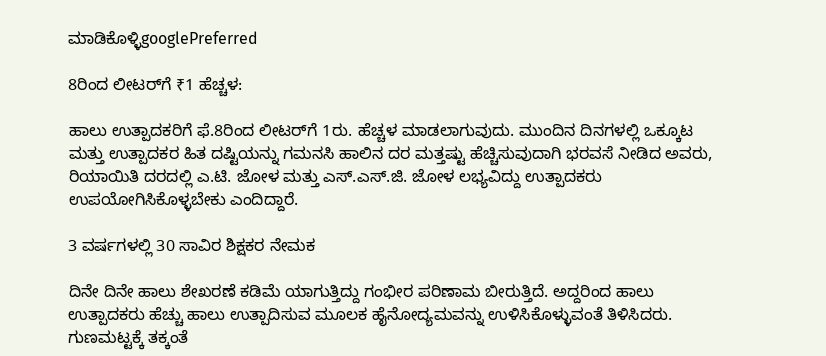ಮಾಡಿಕೊಳ್ಳಿgooglePreferred

8ರಿಂದ ಲೀಟರ್‌ಗೆ ₹1 ಹೆಚ್ಚಳ:

ಹಾಲು ಉತ್ಪಾದಕರಿಗೆ ಫೆ.8ರಿಂದ ಲೀಟರ್‌ಗೆ 1ರು. ಹೆಚ್ಚಳ ಮಾಡಲಾಗುವುದು. ಮುಂದಿನ ದಿನಗಳಲ್ಲಿ ಒಕ್ಕೂಟ ಮತ್ತು ಉತ್ಪಾದಕರ ಹಿತ ದಷ್ಟಿಯನ್ನು ಗಮನಸಿ ಹಾಲಿನ ದರ ಮತ್ತಷ್ಟು ಹೆಚ್ಚಿಸುವುದಾಗಿ ಭರವಸೆ ನೀಡಿದ ಅವರು, ರಿಯಾಯಿತಿ ದರದಲ್ಲಿ ಎ.ಟಿ. ಜೋಳ ಮತ್ತು ಎಸ್.ಎಸ್.ಜಿ. ಜೋಳ ಲಭ್ಯವಿದ್ದು ಉತ್ಪಾದಕರು ಉಪಯೋಗಿಸಿಕೊಳ್ಳಬೇಕು ಎಂದಿದ್ದಾರೆ.

3 ವರ್ಷಗಳಲ್ಲಿ 30 ಸಾವಿರ ಶಿಕ್ಷಕರ ನೇಮಕ

ದಿನೇ ದಿನೇ ಹಾಲು ಶೇಖರಣೆ ಕಡಿಮೆ ಯಾಗುತ್ತಿದ್ದು ಗಂಭೀರ ಪರಿಣಾಮ ಬೀರುತ್ತಿದೆ. ಅದ್ದರಿಂದ ಹಾಲು ಉತ್ಪಾದಕರು ಹೆಚ್ಚು ಹಾಲು ಉತ್ಪಾದಿಸುವ ಮೂಲಕ ಹೈನೋದ್ಯಮವನ್ನು ಉಳಿಸಿಕೊಳ್ಳುವಂತೆ ತಿಳಿಸಿದರು. ಗುಣಮಟ್ಟಕ್ಕೆ ತಕ್ಕಂತೆ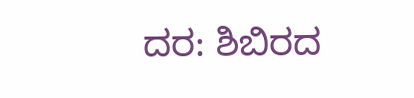ದರ: ಶಿಬಿರದ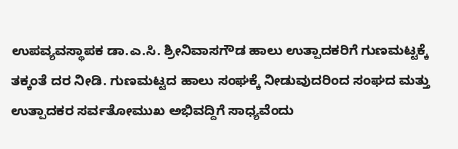ಉಪವ್ಯವಸ್ಥಾಪಕ ಡಾ.ಎ.ಸಿ. ಶ್ರೀನಿವಾಸಗೌಡ ಹಾಲು ಉತ್ಪಾದಕರಿಗೆ ಗುಣಮಟ್ಟಕ್ಕೆ ತಕ್ಕಂತೆ ದರ ನೀಡಿ. ಗುಣಮಟ್ಟದ ಹಾಲು ಸಂಘಕ್ಕೆ ನೀಡುವುದರಿಂದ ಸಂಘದ ಮತ್ತು ಉತ್ಪಾದಕರ ಸರ್ವತೋಮುಖ ಅಭಿವದ್ದಿಗೆ ಸಾಧ್ಯವೆಂದು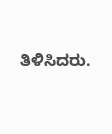ತಿಳಿಸಿದರು.